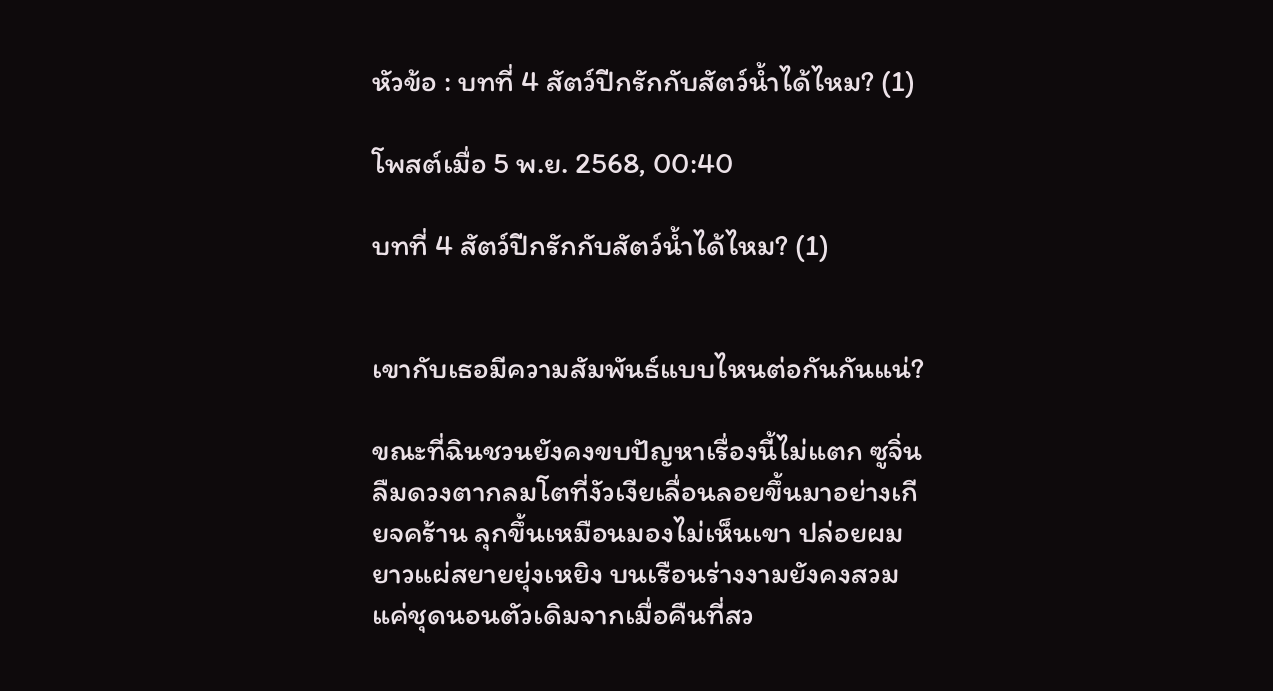หัวข้อ : บทที่ 4 สัตว์ปีกรักกับสัตว์น้ำได้ไหม? (1)

โพสต์เมื่อ 5 พ.ย. 2568, 00:40

บทที่ 4 สัตว์ปีกรักกับสัตว์น้ำได้ไหม? (1)


เขากับเธอมีความสัมพันธ์แบบไหนต่อกันกันแน่?

ขณะที่ฉินชวนยังคงขบปัญหาเรื่องนี้ไม่แตก ซูจิ่นลืมดวงตากลมโตที่งัวเงียเลื่อนลอยขึ้นมาอย่างเกียจคร้าน ลุกขึ้นเหมือนมองไม่เห็นเขา ปล่อยผมยาวแผ่สยายยุ่งเหยิง บนเรือนร่างงามยังคงสวมแค่ชุดนอนตัวเดิมจากเมื่อคืนที่สว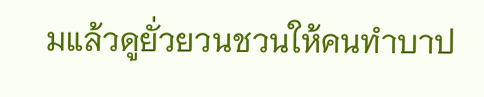มแล้วดูยั่วยวนชวนให้คนทำบาป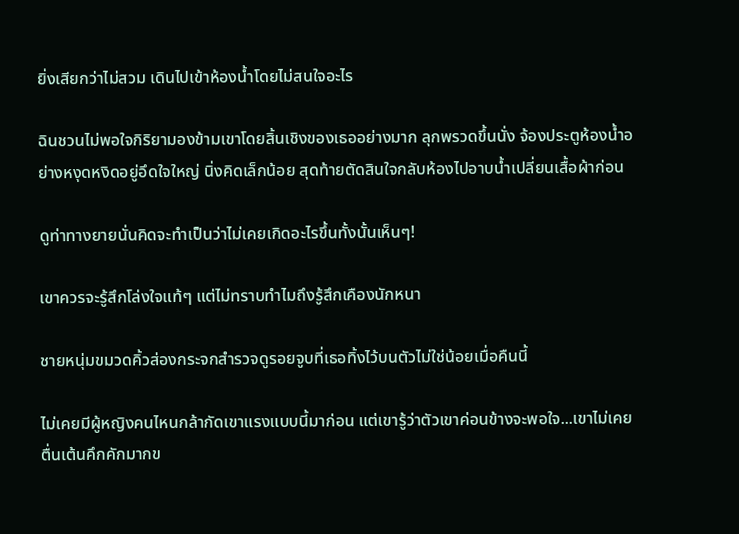ยิ่งเสียกว่าไม่สวม เดินไปเข้าห้องน้ำโดยไม่สนใจอะไร

ฉินชวนไม่พอใจกิริยามองข้ามเขาโดยสิ้นเชิงของเธออย่างมาก ลุกพรวดขึ้นนั่ง จ้องประตูห้องน้ำอย่างหงุดหงิดอยู่อึดใจใหญ่ นิ่งคิดเล็กน้อย สุดท้ายตัดสินใจกลับห้องไปอาบน้ำเปลี่ยนเสื้อผ้าก่อน

ดูท่าทางยายนั่นคิดจะทำเป็นว่าไม่เคยเกิดอะไรขึ้นทั้งนั้นเห็นๆ!

เขาควรจะรู้สึกโล่งใจแท้ๆ แต่ไม่ทราบทำไมถึงรู้สึกเคืองนักหนา

ชายหนุ่มขมวดคิ้วส่องกระจกสำรวจดูรอยจูบที่เธอทิ้งไว้บนตัวไม่ใช่น้อยเมื่อคืนนี้

ไม่เคยมีผู้หญิงคนไหนกล้ากัดเขาแรงแบบนี้มาก่อน แต่เขารู้ว่าตัวเขาค่อนข้างจะพอใจ...เขาไม่เคยตื่นเต้นคึกคักมากข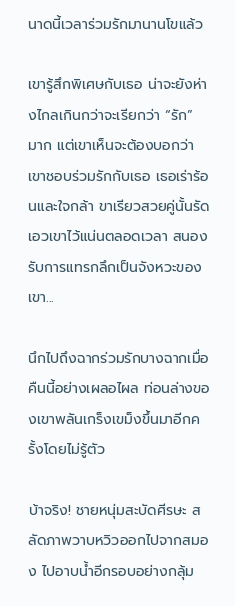นาดนี้เวลาร่วมรักมานานโขแล้ว

เขารู้สึกพิเศษกับเธอ น่าจะยังห่างไกลเกินกว่าจะเรียกว่า “รัก” มาก แต่เขาเห็นจะต้องบอกว่า เขาชอบร่วมรักกับเธอ เธอเร่าร้อนและใจกล้า ขาเรียวสวยคู่นั้นรัดเอวเขาไว้แน่นตลอดเวลา สนองรับการแทรกลึกเป็นจังหวะของเขา...

นึกไปถึงฉากร่วมรักบางฉากเมื่อคืนนี้อย่างเผลอไผล ท่อนล่างของเขาพลันเกร็งเขม็งขึ้นมาอีกครั้งโดยไม่รู้ตัว

บ้าจริง! ชายหนุ่มสะบัดศีรษะ สลัดภาพวาบหวิวออกไปจากสมอง ไปอาบน้ำอีกรอบอย่างกลุ้ม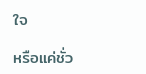ใจ

หรือแค่ชั่ว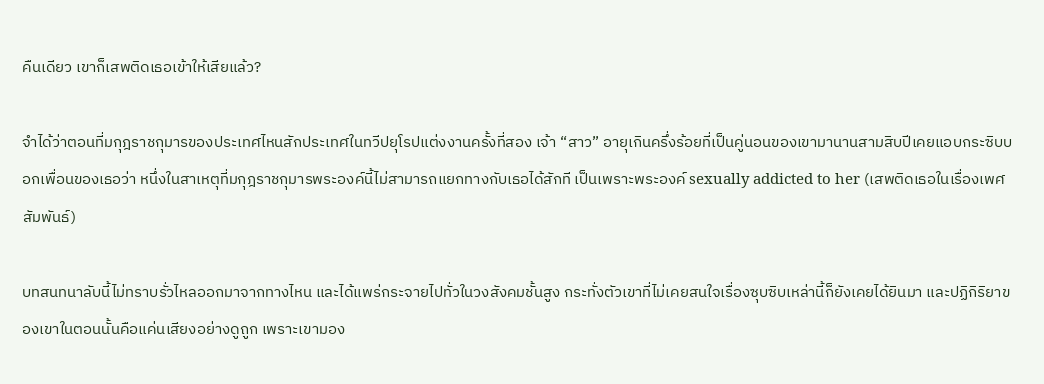คืนเดียว เขาก็เสพติดเธอเข้าให้เสียแล้ว?

จำได้ว่าตอนที่มกุฎราชกุมารของประเทศไหนสักประเทศในทวีปยุโรปแต่งงานครั้งที่สอง เจ้า “สาว” อายุเกินครึ่งร้อยที่เป็นคู่นอนของเขามานานสามสิบปีเคยแอบกระซิบบอกเพื่อนของเธอว่า หนึ่งในสาเหตุที่มกุฎราชกุมารพระองค์นี้ไม่สามารถแยกทางกับเธอได้สักที เป็นเพราะพระองค์ sexually addicted to her (เสพติดเธอในเรื่องเพศสัมพันธ์)

บทสนทนาลับนี้ไม่ทราบรั่วไหลออกมาจากทางไหน และได้แพร่กระจายไปทั่วในวงสังคมชั้นสูง กระทั่งตัวเขาที่ไม่เคยสนใจเรื่องซุบซิบเหล่านี้ก็ยังเคยได้ยินมา และปฏิกิริยาของเขาในตอนนั้นคือแค่นเสียงอย่างดูถูก เพราะเขามอง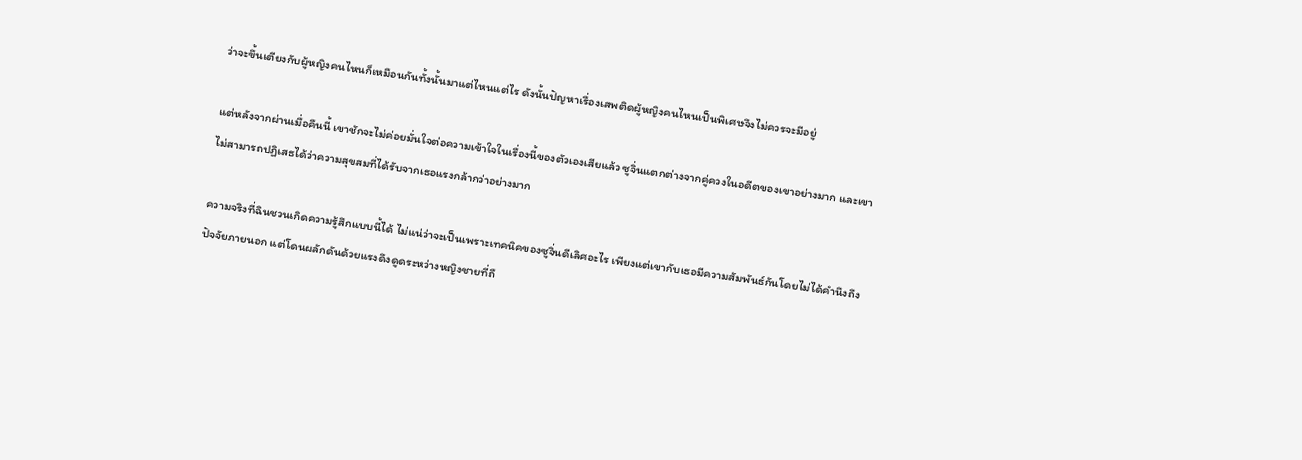ว่าจะขึ้นเตียงกับผู้หญิงคนไหนก็เหมือนกันทั้งนั้นมาแต่ไหนแต่ไร ดังนั้นปัญหาเรื่องเสพติดผู้หญิงคนไหนเป็นพิเศษจึงไม่ควรจะมีอยู่

แต่หลังจากผ่านเมื่อคืนนี้ เขาชักจะไม่ค่อยมั่นใจต่อความเข้าใจในเรื่องนี้ของตัวเองเสียแล้ว ซูจิ่นแตกต่างจากคู่ควงในอดีตของเขาอย่างมาก และเขาไม่สามารถปฏิเสธได้ว่าความสุขสมที่ได้รับจากเธอแรงกล้ากว่าอย่างมาก

ความจริงที่ฉินชวนเกิดความรู้สึกแบบนี้ได้ ไม่แน่ว่าจะเป็นเพราะเทคนิคของซูจิ่นดีเลิศอะไร เพียงแต่เขากับเธอมีความสัมพันธ์กันโดยไม่ได้คำนึงถึงปัจจัยภายนอก แต่โดนผลักดันด้วยแรงดึงดูดระหว่างหญิงชายที่ถื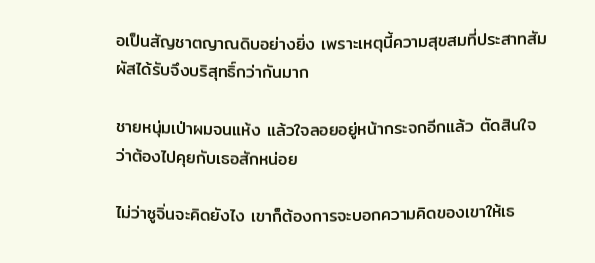อเป็นสัญชาตญาณดิบอย่างยิ่ง เพราะเหตุนี้ความสุขสมที่ประสาทสัมผัสได้รับจึงบริสุทธิ์กว่ากันมาก

ชายหนุ่มเป่าผมจนแห้ง แล้วใจลอยอยู่หน้ากระจกอีกแล้ว ตัดสินใจว่าต้องไปคุยกับเธอสักหน่อย

ไม่ว่าซูจิ่นจะคิดยังไง เขาก็ต้องการจะบอกความคิดของเขาให้เธ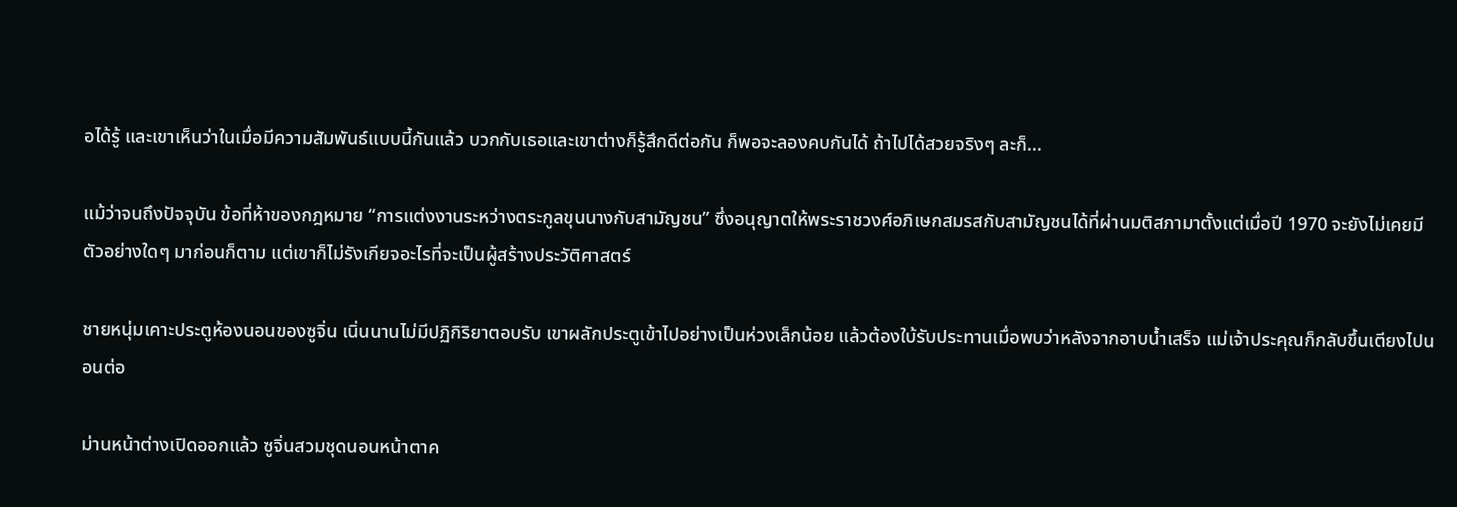อได้รู้ และเขาเห็นว่าในเมื่อมีความสัมพันธ์แบบนี้กันแล้ว บวกกับเธอและเขาต่างก็รู้สึกดีต่อกัน ก็พอจะลองคบกันได้ ถ้าไปได้สวยจริงๆ ละก็...

แม้ว่าจนถึงปัจจุบัน ข้อที่ห้าของกฎหมาย “การแต่งงานระหว่างตระกูลขุนนางกับสามัญชน” ซึ่งอนุญาตให้พระราชวงศ์อภิเษกสมรสกับสามัญชนได้ที่ผ่านมติสภามาตั้งแต่เมื่อปี 1970 จะยังไม่เคยมีตัวอย่างใดๆ มาก่อนก็ตาม แต่เขาก็ไม่รังเกียจอะไรที่จะเป็นผู้สร้างประวัติศาสตร์

ชายหนุ่มเคาะประตูห้องนอนของซูจิ่น เนิ่นนานไม่มีปฏิกิริยาตอบรับ เขาผลักประตูเข้าไปอย่างเป็นห่วงเล็กน้อย แล้วต้องใบ้รับประทานเมื่อพบว่าหลังจากอาบน้ำเสร็จ แม่เจ้าประคุณก็กลับขึ้นเตียงไปนอนต่อ

ม่านหน้าต่างเปิดออกแล้ว ซูจิ่นสวมชุดนอนหน้าตาค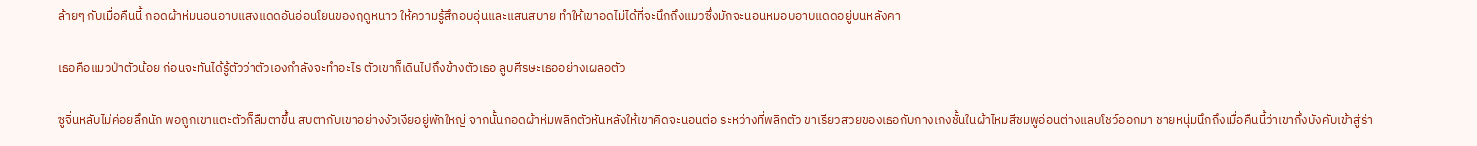ล้ายๆ กับเมื่อคืนนี้ กอดผ้าห่มนอนอาบแสงแดดอันอ่อนโยนของฤดูหนาว ให้ความรู้สึกอบอุ่นและแสนสบาย ทำให้เขาอดไม่ได้ที่จะนึกถึงแมวซึ่งมักจะนอนหมอบอาบแดดอยู่บนหลังคา

เธอคือแมวป่าตัวน้อย ก่อนจะทันได้รู้ตัวว่าตัวเองกำลังจะทำอะไร ตัวเขาก็เดินไปถึงข้างตัวเธอ ลูบศีรษะเธออย่างเผลอตัว

ซูจิ่นหลับไม่ค่อยลึกนัก พอถูกเขาแตะตัวก็ลืมตาขึ้น สบตากับเขาอย่างงัวเงียอยู่พักใหญ่ จากนั้นกอดผ้าห่มพลิกตัวหันหลังให้เขาคิดจะนอนต่อ ระหว่างที่พลิกตัว ขาเรียวสวยของเธอกับกางเกงชั้นในผ้าไหมสีชมพูอ่อนต่างแลบโชว์ออกมา ชายหนุ่มนึกถึงเมื่อคืนนี้ว่าเขากึ่งบังคับเข้าสู่ร่า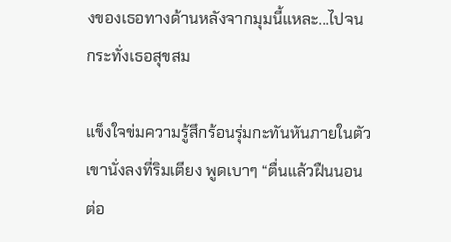งของเธอทางด้านหลังจากมุมนี้แหละ...ไปจนกระทั่งเธอสุขสม

แข็งใจข่มความรู้สึกร้อนรุ่มกะทันหันภายในตัว เขานั่งลงที่ริมเตียง พูดเบาๆ “ตื่นแล้วฝืนนอนต่อ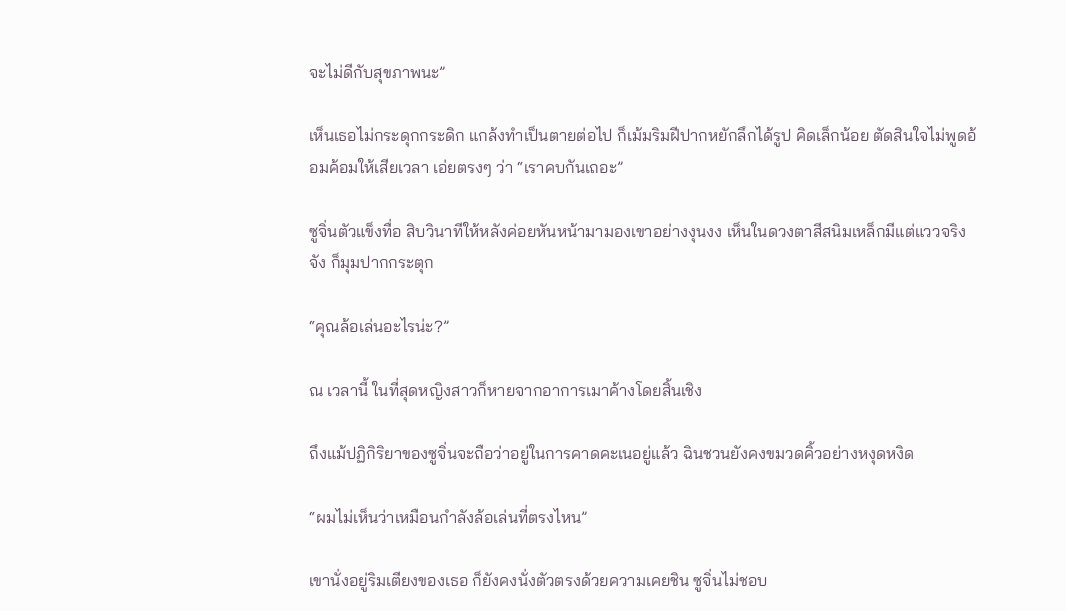จะไม่ดีกับสุขภาพนะ”

เห็นเธอไม่กระดุกกระดิก แกล้งทำเป็นตายต่อไป ก็เม้มริมฝีปากหยักลึกได้รูป คิดเล็กน้อย ตัดสินใจไม่พูดอ้อมค้อมให้เสียเวลา เอ่ยตรงๆ ว่า “เราคบกันเถอะ”

ซูจิ่นตัวแข็งทื่อ สิบวินาทีให้หลังค่อยหันหน้ามามองเขาอย่างงุนงง เห็นในดวงตาสีสนิมเหล็กมีแต่แววจริงจัง ก็มุมปากกระตุก

“คุณล้อเล่นอะไรน่ะ?”

ณ เวลานี้ ในที่สุดหญิงสาวก็หายจากอาการเมาค้างโดยสิ้นเชิง

ถึงแม้ปฏิกิริยาของซูจิ่นจะถือว่าอยู่ในการคาดคะเนอยู่แล้ว ฉินชวนยังคงขมวดคิ้วอย่างหงุดหงิด

“ผมไม่เห็นว่าเหมือนกำลังล้อเล่นที่ตรงไหน”

เขานั่งอยู่ริมเตียงของเธอ ก็ยังคงนั่งตัวตรงด้วยความเคยชิน ซูจิ่นไม่ชอบ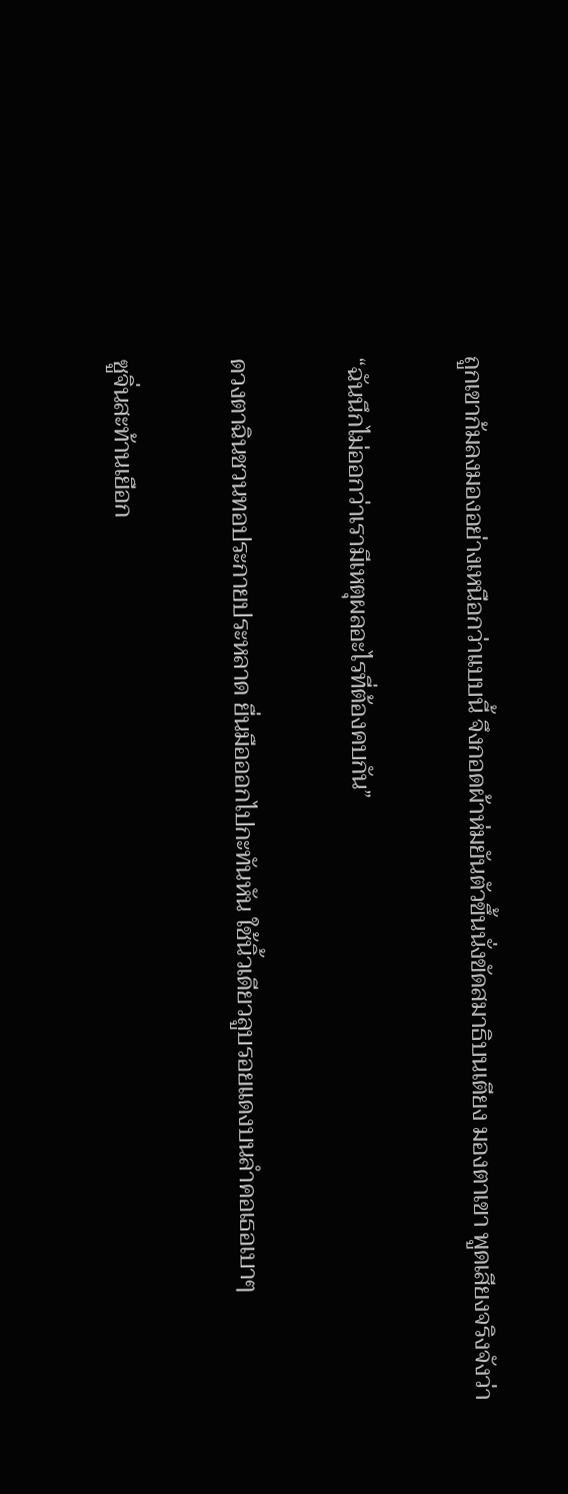ถูกเขาก้มลงมองอย่างเหนือกว่าแบบนี้ จึงกอดผ้าห่มยันตัวขึ้นนั่งขัดสมาธิบนเตียง มองตาเขา พูดเสียงจริงจังว่า

“ฉันนึกไม่ออกว่าเรามีเหตุผลอะไรที่ต้องคบกัน”

ดวงตาฉินชวนทอประกายประหลาด ยื่นมือออกไปกะทันหัน ใช้นิ้วเดียวลูบรอยแดงบนลำคอเธอเบาๆ

ซูจิ่นสะท้านเยือก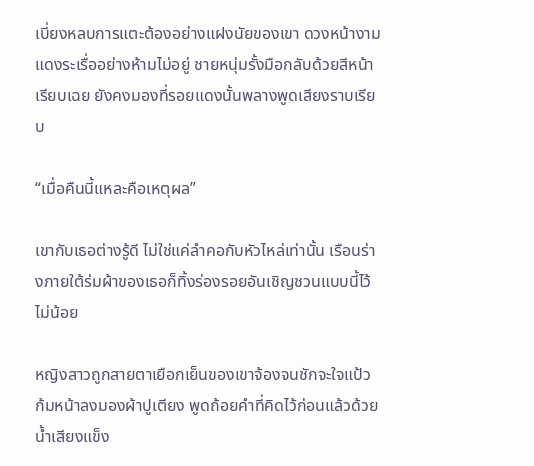เบี่ยงหลบการแตะต้องอย่างแฝงนัยของเขา ดวงหน้างามแดงระเรื่ออย่างห้ามไม่อยู่ ชายหนุ่มรั้งมือกลับด้วยสีหน้าเรียบเฉย ยังคงมองที่รอยแดงนั้นพลางพูดเสียงราบเรียบ

“เมื่อคืนนี้แหละคือเหตุผล”

เขากับเธอต่างรู้ดี ไม่ใช่แค่ลำคอกับหัวไหล่เท่านั้น เรือนร่างภายใต้ร่มผ้าของเธอก็ทิ้งร่องรอยอันเชิญชวนแบบนี้ไว้ไม่น้อย

หญิงสาวถูกสายตาเยือกเย็นของเขาจ้องจนชักจะใจแป้ว ก้มหน้าลงมองผ้าปูเตียง พูดถ้อยคำที่คิดไว้ก่อนแล้วด้วยน้ำเสียงแข็ง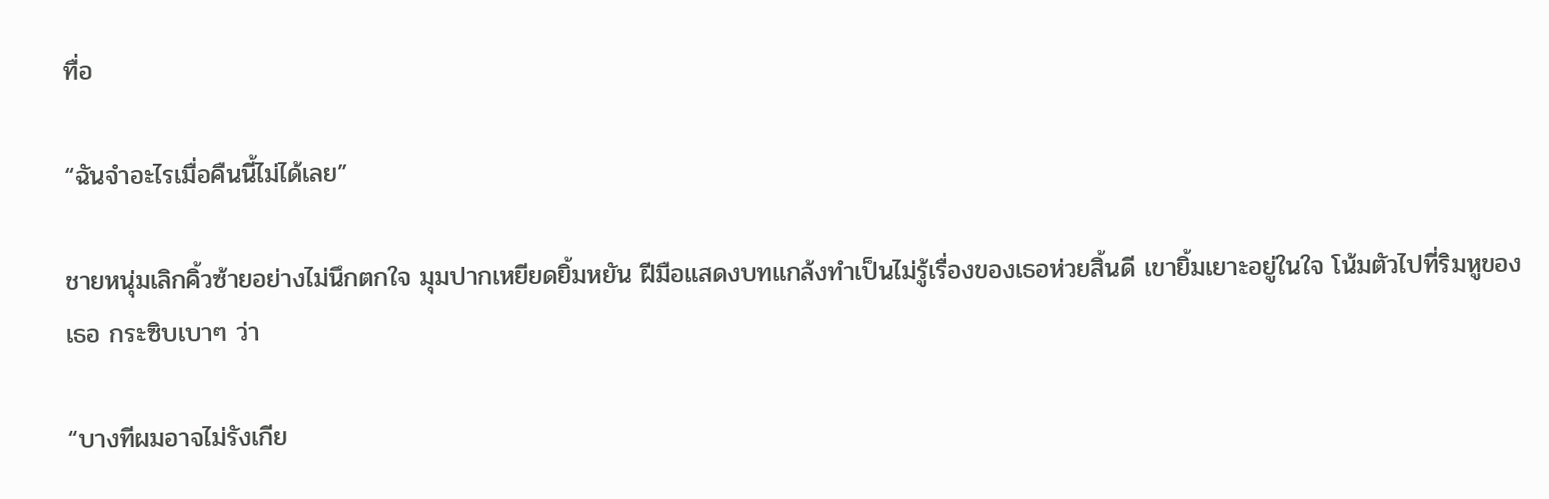ทื่อ

“ฉันจำอะไรเมื่อคืนนี้ไม่ได้เลย”

ชายหนุ่มเลิกคิ้วซ้ายอย่างไม่นึกตกใจ มุมปากเหยียดยิ้มหยัน ฝีมือแสดงบทแกล้งทำเป็นไม่รู้เรื่องของเธอห่วยสิ้นดี เขายิ้มเยาะอยู่ในใจ โน้มตัวไปที่ริมหูของเธอ กระซิบเบาๆ ว่า

“บางทีผมอาจไม่รังเกีย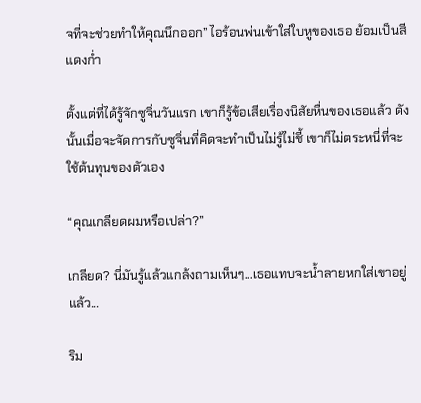จที่จะช่วยทำให้คุณนึกออก” ไอร้อนพ่นเข้าใส่ใบหูของเธอ ย้อมเป็นสีแดงก่ำ

ตั้งแต่ที่ได้รู้จักซูจิ่นวันแรก เขาก็รู้ข้อเสียเรื่องนิสัยหื่นของเธอแล้ว ดังนั้นเมื่อจะจัดการกับซูจิ่นที่คิดจะทำเป็นไม่รู้ไม่ชี้ เขาก็ไม่ตระหนี่ที่จะใช้ต้นทุนของตัวเอง

“คุณเกลียดผมหรือเปล่า?”

เกลียด? นี่มันรู้แล้วแกล้งถามเห็นๆ...เธอแทบจะน้ำลายหกใส่เขาอยู่แล้ว...

ริม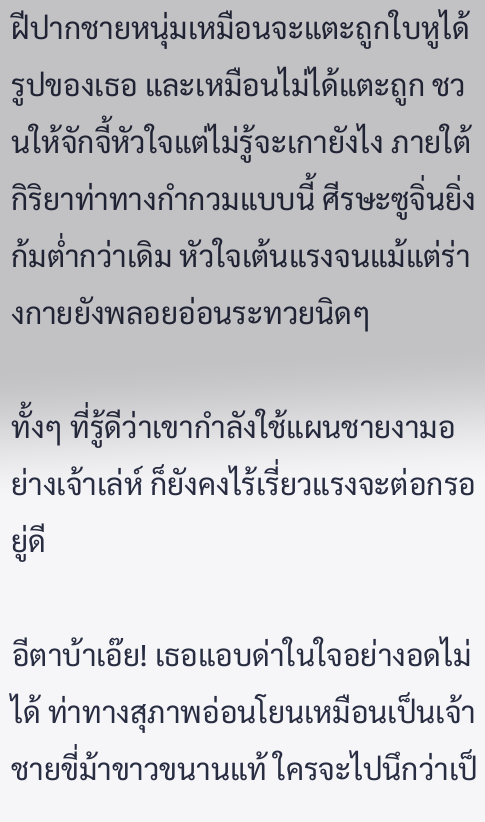ฝีปากชายหนุ่มเหมือนจะแตะถูกใบหูได้รูปของเธอ และเหมือนไม่ได้แตะถูก ชวนให้จักจี้หัวใจแต่ไม่รู้จะเกายังไง ภายใต้กิริยาท่าทางกำกวมแบบนี้ ศีรษะซูจิ่นยิ่งก้มต่ำกว่าเดิม หัวใจเต้นแรงจนแม้แต่ร่างกายยังพลอยอ่อนระทวยนิดๆ

ทั้งๆ ที่รู้ดีว่าเขากำลังใช้แผนชายงามอย่างเจ้าเล่ห์ ก็ยังคงไร้เรี่ยวแรงจะต่อกรอยู่ดี

อีตาบ้าเอ๊ย! เธอแอบด่าในใจอย่างอดไม่ได้ ท่าทางสุภาพอ่อนโยนเหมือนเป็นเจ้าชายขี่ม้าขาวขนานแท้ ใครจะไปนึกว่าเป็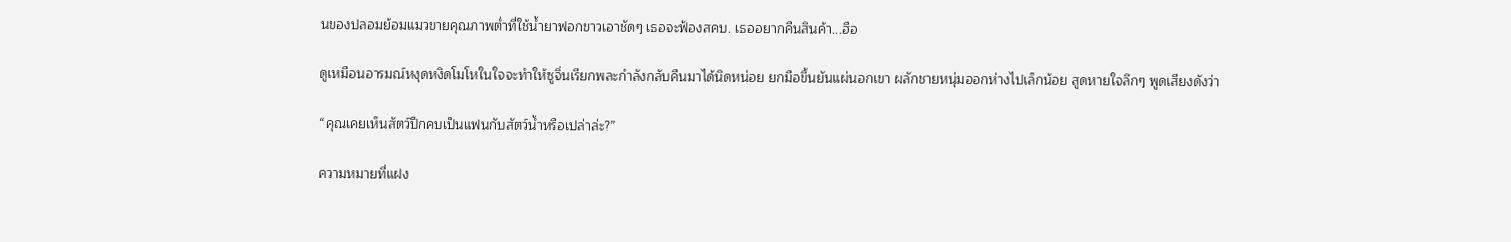นของปลอมย้อมแมวขายคุณภาพต่ำที่ใช้น้ำยาฟอกขาวเอาชัดๆ เธอจะฟ้องสคบ. เธออยากคืนสินค้า...ฮือ

ดูเหมือนอารมณ์หงุดหงิดโมโหในใจจะทำให้ซูจิ่นเรียกพละกำลังกลับคืนมาได้นิดหน่อย ยกมือขึ้นยันแผ่นอกเขา ผลักชายหนุ่มออกห่างไปเล็กน้อย สูดหายใจลึกๆ พูดเสียงดังว่า

“คุณเคยเห็นสัตว์ปีกคบเป็นแฟนกับสัตว์น้ำหรือเปล่าล่ะ?”

ความหมายที่แฝง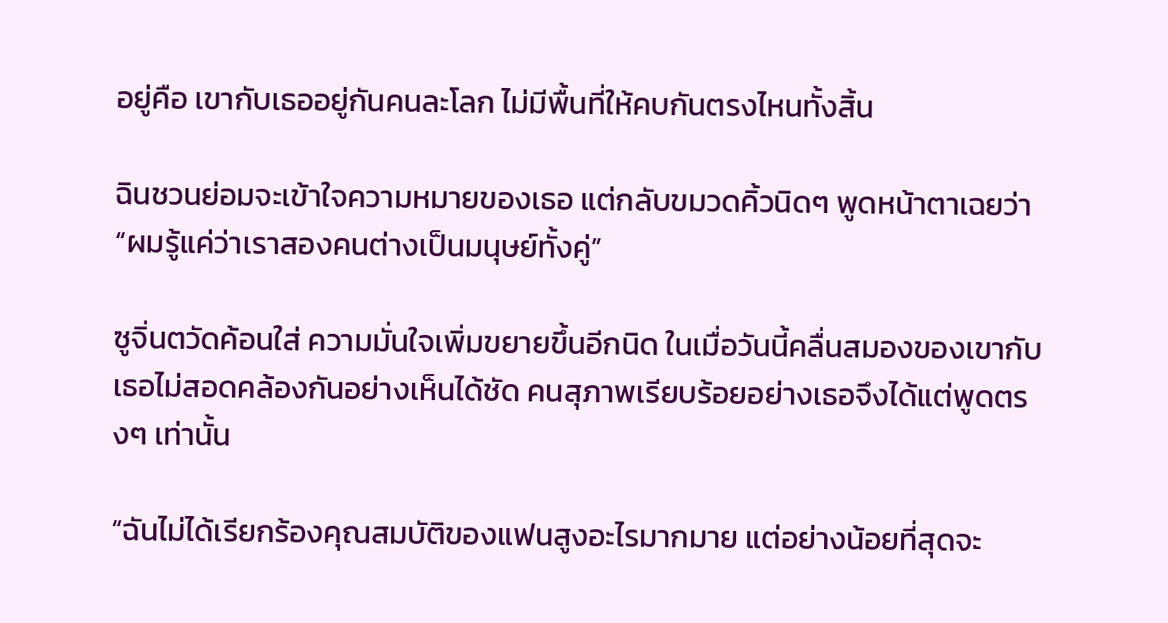อยู่คือ เขากับเธออยู่กันคนละโลก ไม่มีพื้นที่ให้คบกันตรงไหนทั้งสิ้น

ฉินชวนย่อมจะเข้าใจความหมายของเธอ แต่กลับขมวดคิ้วนิดๆ พูดหน้าตาเฉยว่า “ผมรู้แค่ว่าเราสองคนต่างเป็นมนุษย์ทั้งคู่”

ซูจิ่นตวัดค้อนใส่ ความมั่นใจเพิ่มขยายขึ้นอีกนิด ในเมื่อวันนี้คลื่นสมองของเขากับเธอไม่สอดคล้องกันอย่างเห็นได้ชัด คนสุภาพเรียบร้อยอย่างเธอจึงได้แต่พูดตรงๆ เท่านั้น

“ฉันไม่ได้เรียกร้องคุณสมบัติของแฟนสูงอะไรมากมาย แต่อย่างน้อยที่สุดจะ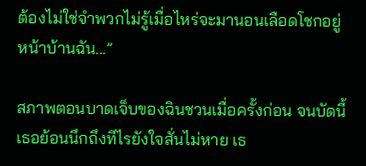ต้องไม่ใช่จำพวกไม่รู้เมื่อไหร่จะมานอนเลือดโชกอยู่หน้าบ้านฉัน...”

สภาพตอนบาดเจ็บของฉินชวนเมื่อครั้งก่อน จนบัดนี้เธอย้อนนึกถึงทีไรยังใจสั่นไม่หาย เธ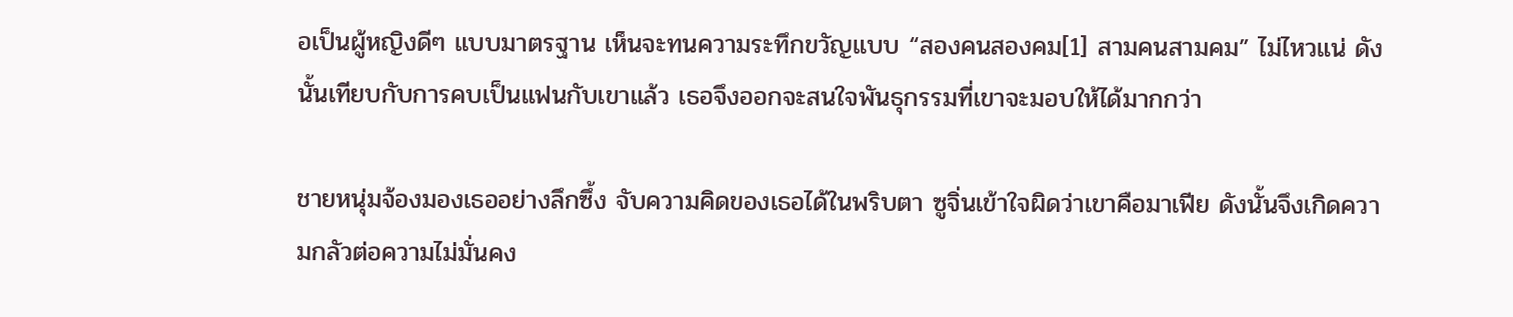อเป็นผู้หญิงดีๆ แบบมาตรฐาน เห็นจะทนความระทึกขวัญแบบ “สองคนสองคม[1] สามคนสามคม” ไม่ไหวแน่ ดังนั้นเทียบกับการคบเป็นแฟนกับเขาแล้ว เธอจึงออกจะสนใจพันธุกรรมที่เขาจะมอบให้ได้มากกว่า

ชายหนุ่มจ้องมองเธออย่างลึกซึ้ง จับความคิดของเธอได้ในพริบตา ซูจิ่นเข้าใจผิดว่าเขาคือมาเฟีย ดังนั้นจึงเกิดความกลัวต่อความไม่มั่นคง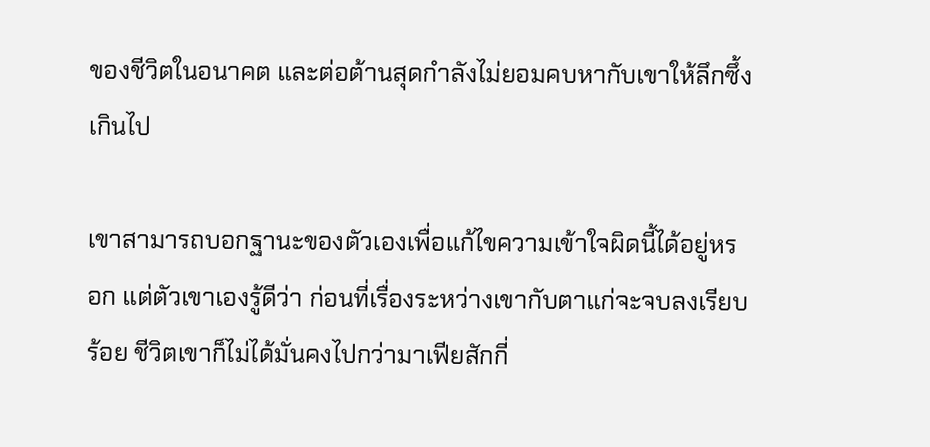ของชีวิตในอนาคต และต่อต้านสุดกำลังไม่ยอมคบหากับเขาให้ลึกซึ้งเกินไป

เขาสามารถบอกฐานะของตัวเองเพื่อแก้ไขความเข้าใจผิดนี้ได้อยู่หรอก แต่ตัวเขาเองรู้ดีว่า ก่อนที่เรื่องระหว่างเขากับตาแก่จะจบลงเรียบร้อย ชีวิตเขาก็ไม่ได้มั่นคงไปกว่ามาเฟียสักกี่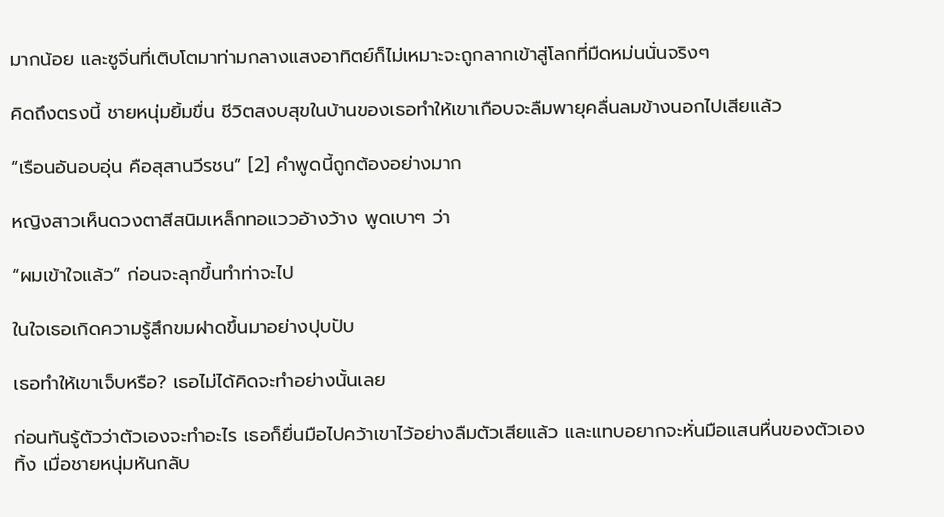มากน้อย และซูจิ่นที่เติบโตมาท่ามกลางแสงอาทิตย์ก็ไม่เหมาะจะถูกลากเข้าสู่โลกที่มืดหม่นนั่นจริงๆ

คิดถึงตรงนี้ ชายหนุ่มยิ้มขื่น ชีวิตสงบสุขในบ้านของเธอทำให้เขาเกือบจะลืมพายุคลื่นลมข้างนอกไปเสียแล้ว

“เรือนอันอบอุ่น คือสุสานวีรชน” [2] คำพูดนี้ถูกต้องอย่างมาก

หญิงสาวเห็นดวงตาสีสนิมเหล็กทอแววอ้างว้าง พูดเบาๆ ว่า

“ผมเข้าใจแล้ว” ก่อนจะลุกขึ้นทำท่าจะไป

ในใจเธอเกิดความรู้สึกขมฝาดขึ้นมาอย่างปุบปับ

เธอทำให้เขาเจ็บหรือ? เธอไม่ได้คิดจะทำอย่างนั้นเลย

ก่อนทันรู้ตัวว่าตัวเองจะทำอะไร เธอก็ยื่นมือไปคว้าเขาไว้อย่างลืมตัวเสียแล้ว และแทบอยากจะหั่นมือแสนหื่นของตัวเองทิ้ง เมื่อชายหนุ่มหันกลับ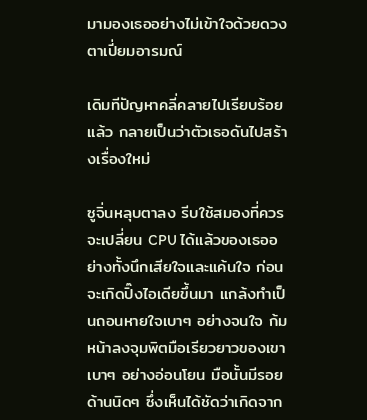มามองเธออย่างไม่เข้าใจด้วยดวงตาเปี่ยมอารมณ์

เดิมทีปัญหาคลี่คลายไปเรียบร้อยแล้ว กลายเป็นว่าตัวเธอดันไปสร้างเรื่องใหม่

ซูจิ่นหลุบตาลง รีบใช้สมองที่ควรจะเปลี่ยน CPU ได้แล้วของเธออย่างทั้งนึกเสียใจและแค้นใจ ก่อนจะเกิดปิ๊งไอเดียขึ้นมา แกล้งทำเป็นถอนหายใจเบาๆ อย่างจนใจ ก้มหน้าลงจุมพิตมือเรียวยาวของเขาเบาๆ อย่างอ่อนโยน มือนั้นมีรอยด้านนิดๆ ซึ่งเห็นได้ชัดว่าเกิดจาก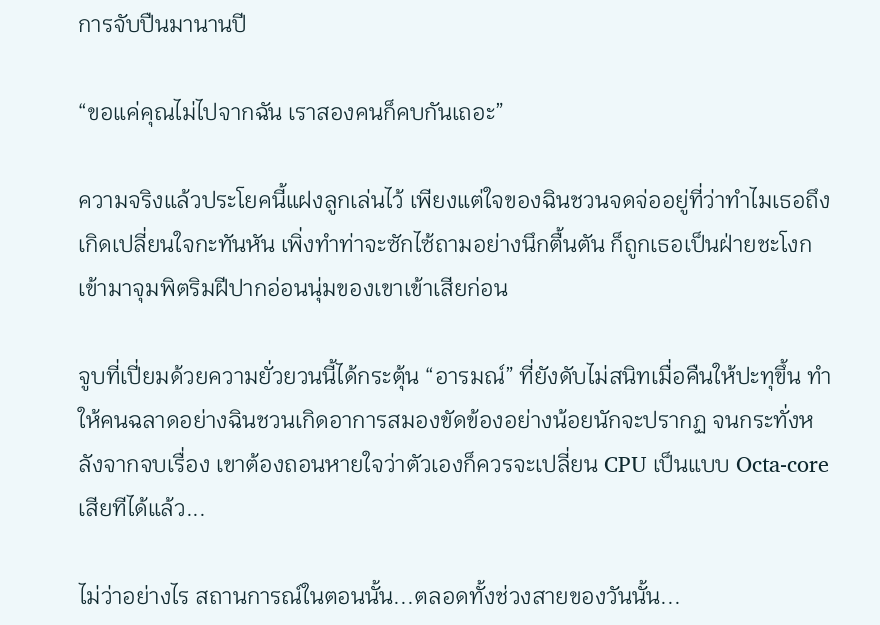การจับปืนมานานปี

“ขอแค่คุณไม่ไปจากฉัน เราสองคนก็คบกันเถอะ”

ความจริงแล้วประโยคนี้แฝงลูกเล่นไว้ เพียงแต่ใจของฉินชวนจดจ่ออยู่ที่ว่าทำไมเธอถึงเกิดเปลี่ยนใจกะทันหัน เพิ่งทำท่าจะซักไซ้ถามอย่างนึกตื้นตัน ก็ถูกเธอเป็นฝ่ายชะโงกเข้ามาจุมพิตริมฝีปากอ่อนนุ่มของเขาเข้าเสียก่อน

จูบที่เปี่ยมด้วยความยั่วยวนนี้ได้กระตุ้น “อารมณ์” ที่ยังดับไม่สนิทเมื่อคืนให้ปะทุขึ้น ทำให้คนฉลาดอย่างฉินชวนเกิดอาการสมองขัดข้องอย่างน้อยนักจะปรากฏ จนกระทั่งหลังจากจบเรื่อง เขาต้องถอนหายใจว่าตัวเองก็ควรจะเปลี่ยน CPU เป็นแบบ Octa-core เสียทีได้แล้ว...

ไม่ว่าอย่างไร สถานการณ์ในตอนนั้น...ตลอดทั้งช่วงสายของวันนั้น...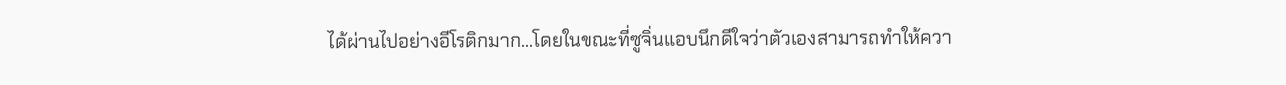ได้ผ่านไปอย่างอีโรติกมาก...โดยในขณะที่ซูจิ่นแอบนึกดีใจว่าตัวเองสามารถทำให้ควา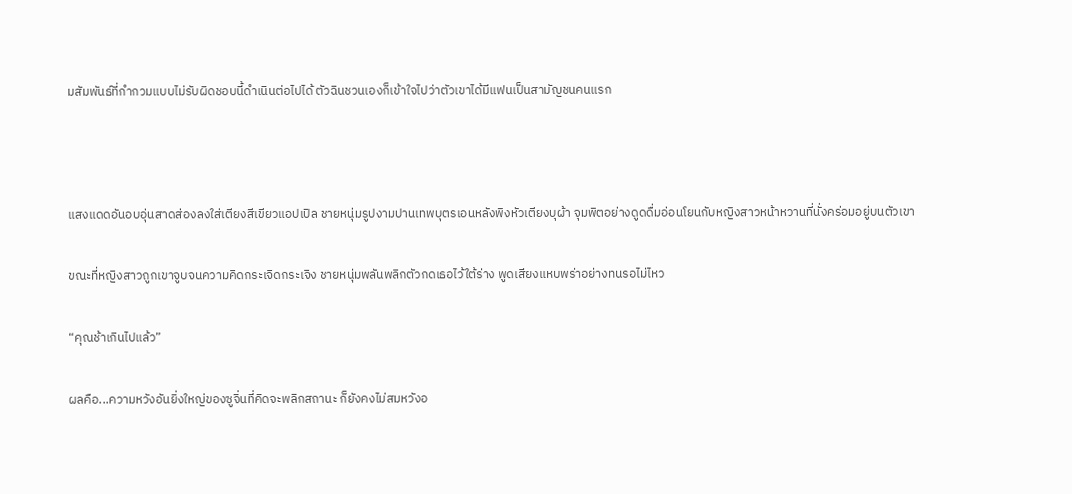มสัมพันธ์ที่กำกวมแบบไม่รับผิดชอบนี้ดำเนินต่อไปได้ ตัวฉินชวนเองก็เข้าใจไปว่าตัวเขาได้มีแฟนเป็นสามัญชนคนแรก



แสงแดดอันอบอุ่นสาดส่องลงใส่เตียงสีเขียวแอปเปิล ชายหนุ่มรูปงามปานเทพบุตรเอนหลังพิงหัวเตียงบุผ้า จุมพิตอย่างดูดดื่มอ่อนโยนกับหญิงสาวหน้าหวานที่นั่งคร่อมอยู่บนตัวเขา

ขณะที่หญิงสาวถูกเขาจูบจนความคิดกระเจิดกระเจิง ชายหนุ่มพลันพลิกตัวกดเธอไว้ใต้ร่าง พูดเสียงแหบพร่าอย่างทนรอไม่ไหว

“คุณช้าเกินไปแล้ว”

ผลคือ...ความหวังอันยิ่งใหญ่ของซูจิ่นที่คิดจะพลิกสถานะ ก็ยังคงไม่สมหวังอ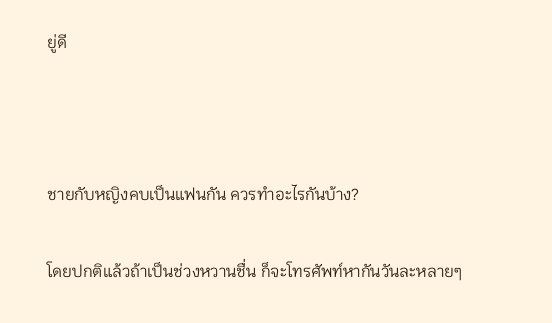ยู่ดี



ชายกับหญิงคบเป็นแฟนกัน ควรทำอะไรกันบ้าง?

โดยปกติแล้วถ้าเป็นช่วงหวานชื่น ก็จะโทรศัพท์หากันวันละหลายๆ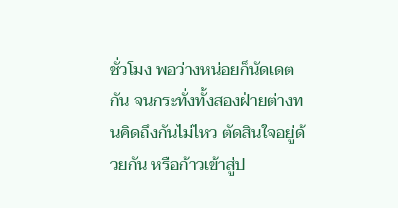ชั่วโมง พอว่างหน่อยก็นัดเดตกัน จนกระทั่งทั้งสองฝ่ายต่างทนคิดถึงกันไม่ไหว ตัดสินใจอยู่ด้วยกัน หรือก้าวเข้าสู่ป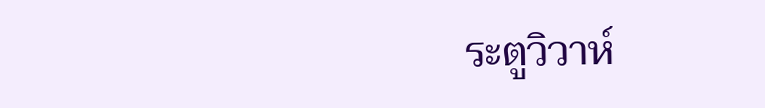ระตูวิวาห์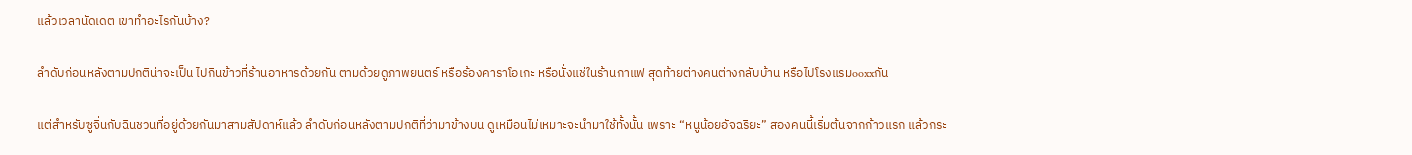แล้วเวลานัดเดต เขาทำอะไรกันบ้าง?

ลำดับก่อนหลังตามปกติน่าจะเป็น ไปกินข้าวที่ร้านอาหารด้วยกัน ตามด้วยดูภาพยนตร์ หรือร้องคาราโอเกะ หรือนั่งแช่ในร้านกาแฟ สุดท้ายต่างคนต่างกลับบ้าน หรือไปโรงแรมooxxกัน

แต่สำหรับซูจิ่นกับฉินชวนที่อยู่ด้วยกันมาสามสัปดาห์แล้ว ลำดับก่อนหลังตามปกติที่ว่ามาข้างบน ดูเหมือนไม่เหมาะจะนำมาใช้ทั้งนั้น เพราะ “หนูน้อยอัจฉริยะ” สองคนนี้เริ่มต้นจากก้าวแรก แล้วกระ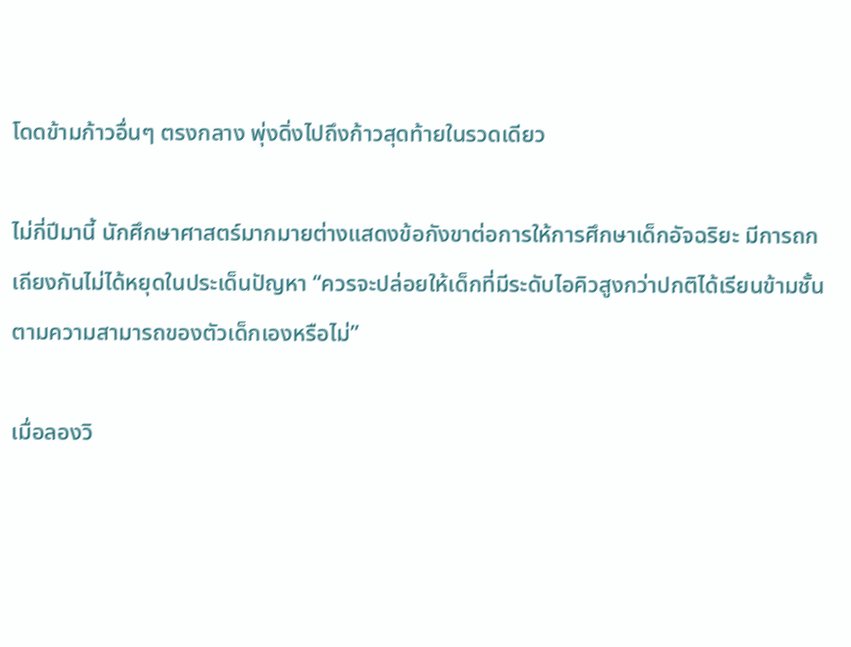โดดข้ามก้าวอื่นๆ ตรงกลาง พุ่งดิ่งไปถึงก้าวสุดท้ายในรวดเดียว

ไม่กี่ปีมานี้ นักศึกษาศาสตร์มากมายต่างแสดงข้อกังขาต่อการให้การศึกษาเด็กอัจฉริยะ มีการถกเถียงกันไม่ได้หยุดในประเด็นปัญหา “ควรจะปล่อยให้เด็กที่มีระดับไอคิวสูงกว่าปกติได้เรียนข้ามชั้นตามความสามารถของตัวเด็กเองหรือไม่”

เมื่อลองวิ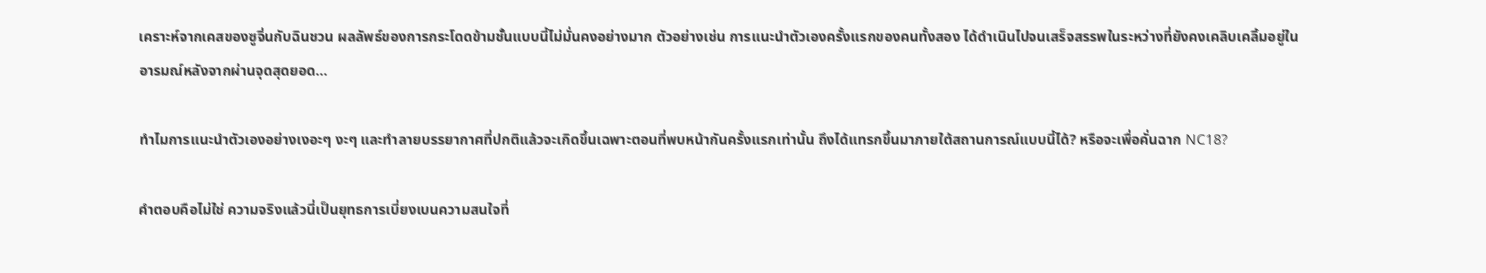เคราะห์จากเคสของซูจิ่นกับฉินชวน ผลลัพธ์ของการกระโดดข้ามชั้นแบบนี้ไม่มั่นคงอย่างมาก ตัวอย่างเช่น การแนะนำตัวเองครั้งแรกของคนทั้งสอง ได้ดำเนินไปจนเสร็จสรรพในระหว่างที่ยังคงเคลิบเคลิ้มอยู่ในอารมณ์หลังจากผ่านจุดสุดยอด...

ทำไมการแนะนำตัวเองอย่างเงอะๆ งะๆ และทำลายบรรยากาศที่ปกติแล้วจะเกิดขึ้นเฉพาะตอนที่พบหน้ากันครั้งแรกเท่านั้น ถึงได้แทรกขึ้นมาภายใต้สถานการณ์แบบนี้ได้? หรือจะเพื่อคั่นฉาก NC18?

คําตอบคือไม่ใช่ ความจริงแล้วนี่เป็นยุทธการเบี่ยงเบนความสนใจที่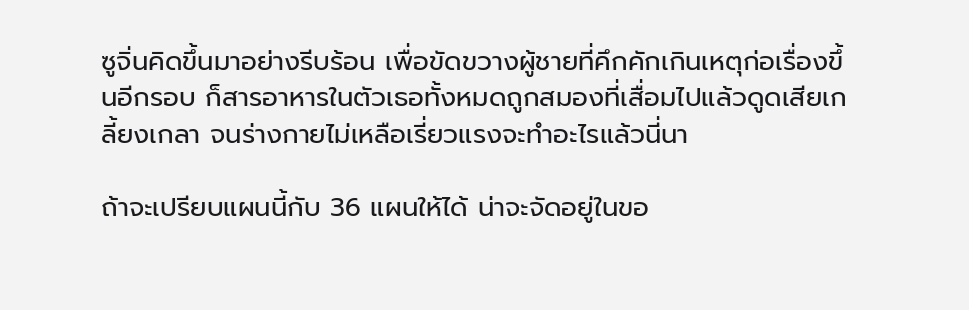ซูจิ่นคิดขึ้นมาอย่างรีบร้อน เพื่อขัดขวางผู้ชายที่คึกคักเกินเหตุก่อเรื่องขึ้นอีกรอบ ก็สารอาหารในตัวเธอทั้งหมดถูกสมองที่เสื่อมไปแล้วดูดเสียเกลี้ยงเกลา จนร่างกายไม่เหลือเรี่ยวแรงจะทำอะไรแล้วนี่นา

ถ้าจะเปรียบแผนนี้กับ 36 แผนให้ได้ น่าจะจัดอยู่ในขอ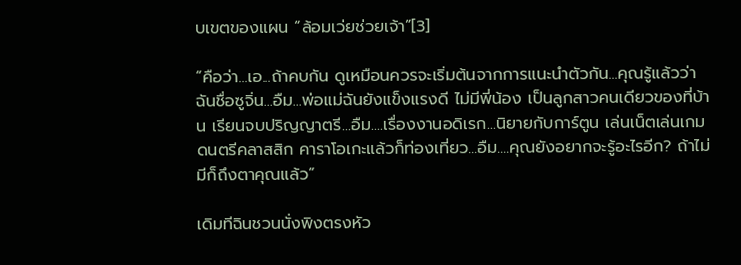บเขตของแผน “ล้อมเว่ยช่วยเจ้า”[3]

“คือว่า...เอ...ถ้าคบกัน ดูเหมือนควรจะเริ่มต้นจากการแนะนำตัวกัน...คุณรู้แล้วว่าฉันชื่อซูจิ่น...อืม...พ่อแม่ฉันยังแข็งแรงดี ไม่มีพี่น้อง เป็นลูกสาวคนเดียวของที่บ้าน เรียนจบปริญญาตรี...อืม....เรื่องงานอดิเรก...นิยายกับการ์ตูน เล่นเน็ตเล่นเกม ดนตรีคลาสสิก คาราโอเกะแล้วก็ท่องเที่ยว...อืม....คุณยังอยากจะรู้อะไรอีก? ถ้าไม่มีก็ถึงตาคุณแล้ว”

เดิมทีฉินชวนนั่งพิงตรงหัว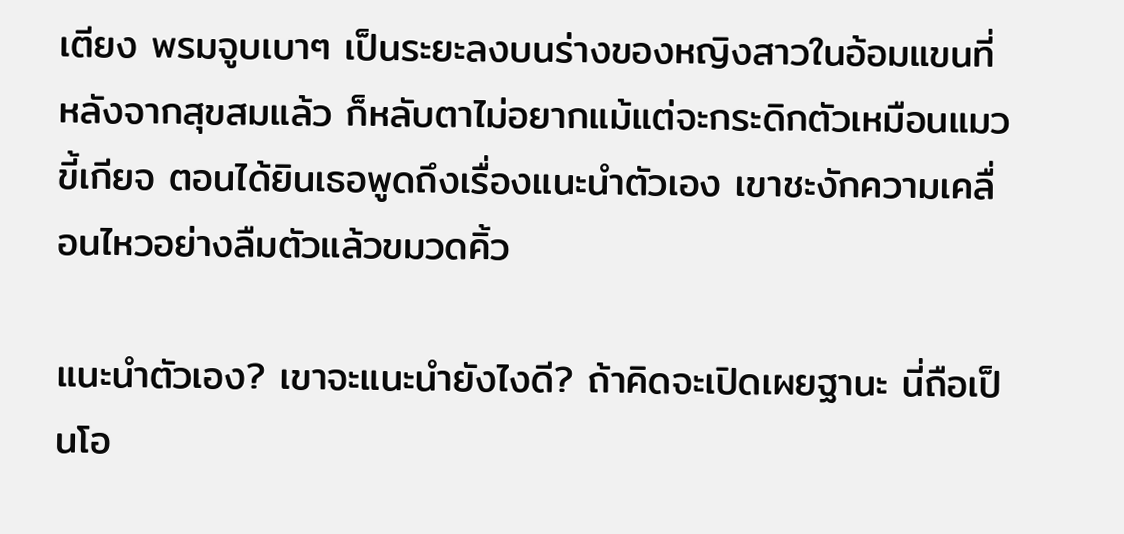เตียง พรมจูบเบาๆ เป็นระยะลงบนร่างของหญิงสาวในอ้อมแขนที่หลังจากสุขสมแล้ว ก็หลับตาไม่อยากแม้แต่จะกระดิกตัวเหมือนแมวขี้เกียจ ตอนได้ยินเธอพูดถึงเรื่องแนะนำตัวเอง เขาชะงักความเคลื่อนไหวอย่างลืมตัวแล้วขมวดคิ้ว

แนะนำตัวเอง? เขาจะแนะนำยังไงดี? ถ้าคิดจะเปิดเผยฐานะ นี่ถือเป็นโอ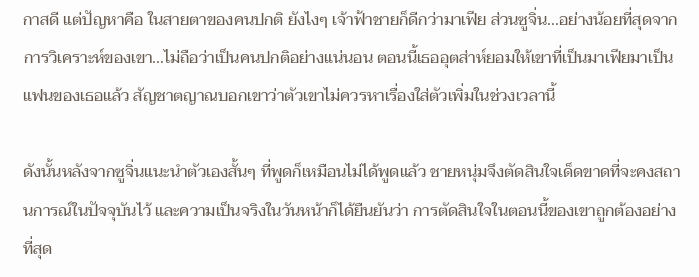กาสดี แต่ปัญหาคือ ในสายตาของคนปกติ ยังไงๆ เจ้าฟ้าชายก็ดีกว่ามาเฟีย ส่วนซูจิ่น...อย่างน้อยที่สุดจากการวิเคราะห์ของเขา...ไม่ถือว่าเป็นคนปกติอย่างแน่นอน ตอนนี้เธออุตส่าห์ยอมให้เขาที่เป็นมาเฟียมาเป็นแฟนของเธอแล้ว สัญชาตญาณบอกเขาว่าตัวเขาไม่ควรหาเรื่องใส่ตัวเพิ่มในช่วงเวลานี้

ดังนั้นหลังจากซูจิ่นแนะนำตัวเองสั้นๆ ที่พูดก็เหมือนไม่ได้พูดแล้ว ชายหนุ่มจึงตัดสินใจเด็ดขาดที่จะคงสถานการณ์ในปัจจุบันไว้ และความเป็นจริงในวันหน้าก็ได้ยืนยันว่า การตัดสินใจในตอนนี้ของเขาถูกต้องอย่างที่สุด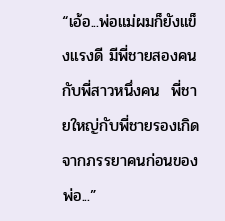“เอ้อ...พ่อแม่ผมก็ยังแข็งแรงดี มีพี่ชายสองคนกับพี่สาวหนึ่งคน  พี่ชายใหญ่กับพี่ชายรองเกิดจากภรรยาคนก่อนของพ่อ...”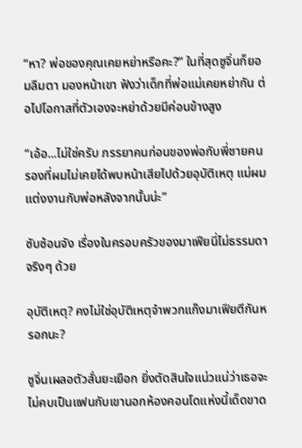“หา? พ่อของคุณเคยหย่าหรือคะ?” ในที่สุดซูจิ่นก็ยอมลืมตา มองหน้าเขา ฟังว่าเด็กที่พ่อแม่เคยหย่ากัน ต่อไปโอกาสที่ตัวเองจะหย่าด้วยมีค่อนข้างสูง

“เอ้อ...ไม่ใช่ครับ ภรรยาคนก่อนของพ่อกับพี่ชายคนรองที่ผมไม่เคยได้พบหน้าเสียไปด้วยอุบัติเหตุ แม่ผมแต่งงานกับพ่อหลังจากนั้นน่ะ”

ซับซ้อนจัง เรื่องในครอบครัวของมาเฟียนี่ไม่ธรรมดาจริงๆ ด้วย

อุบัติเหตุ? คงไม่ใช่อุบัติเหตุจำพวกแก๊งมาเฟียตีกันหรอกนะ?

ซูจิ่นเผลอตัวสั่นยะเยือก ยิ่งตัดสินใจแน่วแน่ว่าเธอจะไม่คบเป็นแฟนกับเขานอกห้องคอนโดแห่งนี้เด็ดขาด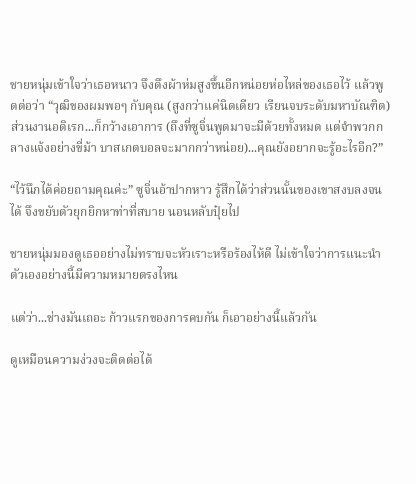ชายหนุ่มเข้าใจว่าเธอหนาว จึงดึงผ้าห่มสูงขึ้นอีกหน่อยห่อไหล่ของเธอไว้ แล้วพูดต่อว่า “วุฒิของผมพอๆ กับคุณ (สูงกว่าแค่นิดเดียว เรียนจบระดับมหาบัณฑิต) ส่วนงานอดิเรก...ก็กว้างเอาการ (ถึงที่ซูจิ่นพูดมาจะมีด้วยทั้งหมด แต่จำพวกกลางแจ้งอย่างขี่ม้า บาสเกตบอลจะมากกว่าหน่อย)...คุณยังอยากจะรู้อะไรอีก?”

“ไว้นึกได้ค่อยถามคุณค่ะ” ซูจิ่นอ้าปากหาว รู้สึกได้ว่าส่วนนั้นของเขาสงบลงจนได้ จึงขยับตัวยุกยิกหาท่าที่สบาย นอนหลับปุ๋ยไป

ชายหนุ่มมองดูเธออย่างไม่ทราบจะหัวเราะหรือร้องไห้ดี ไม่เข้าใจว่าการแนะนำตัวเองอย่างนี้มีความหมายตรงไหน

แต่ว่า...ช่างมันเถอะ ก้าวแรกของการคบกัน ก็เอาอย่างนี้แล้วกัน

ดูเหมือนความง่วงจะติดต่อได้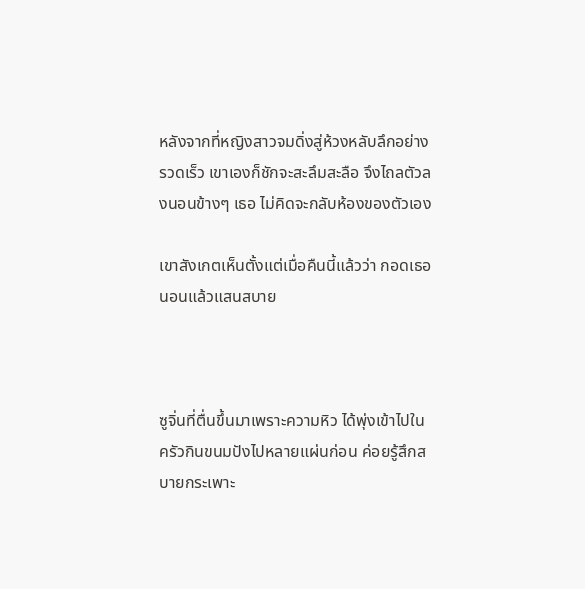หลังจากที่หญิงสาวจมดิ่งสู่ห้วงหลับลึกอย่างรวดเร็ว เขาเองก็ชักจะสะลึมสะลือ จึงไถลตัวลงนอนข้างๆ เธอ ไม่คิดจะกลับห้องของตัวเอง

เขาสังเกตเห็นตั้งแต่เมื่อคืนนี้แล้วว่า กอดเธอนอนแล้วแสนสบาย



ซูจิ่นที่ตื่นขึ้นมาเพราะความหิว ได้พุ่งเข้าไปในครัวกินขนมปังไปหลายแผ่นก่อน ค่อยรู้สึกสบายกระเพาะ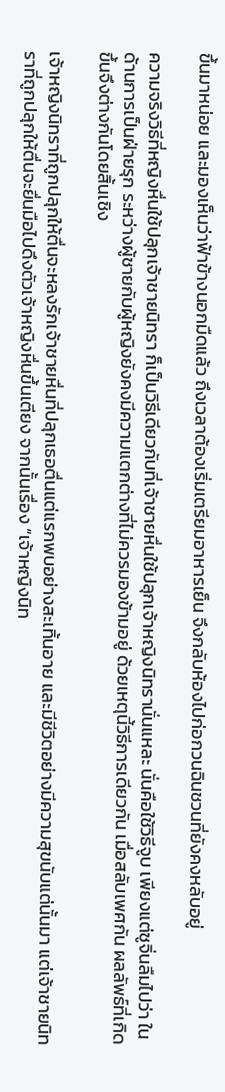ขึ้นมาหน่อย และมองเห็นว่าฟ้าข้างนอกมืดแล้ว ถึงเวลาต้องเริ่มเตรียมอาหารเย็น จึงกลับห้องไปก่อกวนฉินชวนที่ยังคงหลับอยู่

ความจริงวิธีที่หญิงหื่นใช้ปลุกเจ้าชายนิทรา ก็เป็นวิธีเดียวกับที่เจ้าชายหื่นใช้ปลุกเจ้าหญิงนิทรานั่นแหละ นั่นคือใช้วิธีจูบ เพียงแต่ซูจิ่นลืมไปว่า ในด้านการเป็นฝ่ายรุก ระหว่างผู้ชายกับผู้หญิงยังคงมีความแตกต่างที่ไม่ควรมองข้ามอยู่ ด้วยเหตุนี้วิธีการเดียวกัน เมื่อสลับเพศกัน ผลลัพธ์ที่เกิดขึ้นจึงต่างกันโดยสิ้นเชิง

เจ้าหญิงนิทราที่ถูกปลุกให้ตื่นจะหลงรักเจ้าชายหื่นที่ปลุกเธอตื่นแต่แรกพบอย่างสะเทิ้นอาย และมีชีวิตอย่างมีความสุขนับแต่นั้นมา แต่เจ้าชายนิทราที่ถูกปลุกให้ตื่นจะยื่นมือไปดึงตัวเจ้าหญิงหื่นขึ้นเตียง จากนั้นเรื่อง “เจ้าหญิงนิท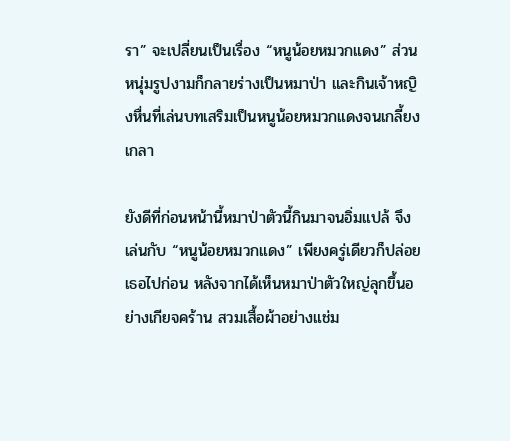รา” จะเปลี่ยนเป็นเรื่อง “หนูน้อยหมวกแดง” ส่วนหนุ่มรูปงามก็กลายร่างเป็นหมาป่า และกินเจ้าหญิงหื่นที่เล่นบทเสริมเป็นหนูน้อยหมวกแดงจนเกลี้ยงเกลา

ยังดีที่ก่อนหน้านี้หมาป่าตัวนี้กินมาจนอิ่มแปล้ จึงเล่นกับ “หนูน้อยหมวกแดง” เพียงครู่เดียวก็ปล่อยเธอไปก่อน หลังจากได้เห็นหมาป่าตัวใหญ่ลุกขึ้นอย่างเกียจคร้าน สวมเสื้อผ้าอย่างแช่ม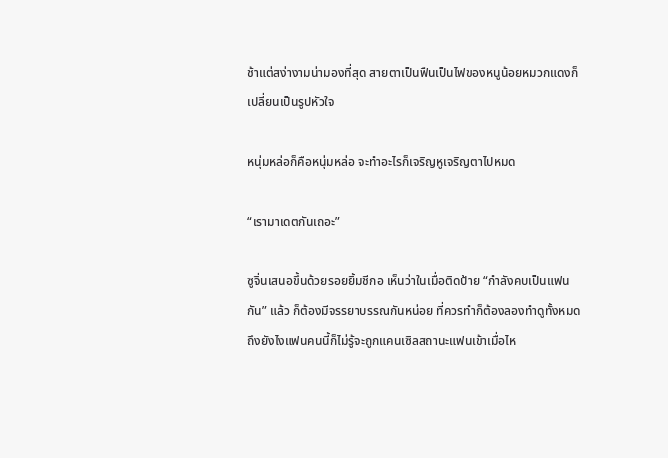ช้าแต่สง่างามน่ามองที่สุด สายตาเป็นฟืนเป็นไฟของหนูน้อยหมวกแดงก็เปลี่ยนเป็นรูปหัวใจ

หนุ่มหล่อก็คือหนุ่มหล่อ จะทำอะไรก็เจริญหูเจริญตาไปหมด

“เรามาเดตกันเถอะ”

ซูจิ่นเสนอขึ้นด้วยรอยยิ้มชีกอ เห็นว่าในเมื่อติดป้าย “กำลังคบเป็นแฟนกัน” แล้ว ก็ต้องมีจรรยาบรรณกันหน่อย ที่ควรทำก็ต้องลองทำดูทั้งหมด ถึงยังไงแฟนคนนี้ก็ไม่รู้จะถูกแคนเซิลสถานะแฟนเข้าเมื่อไห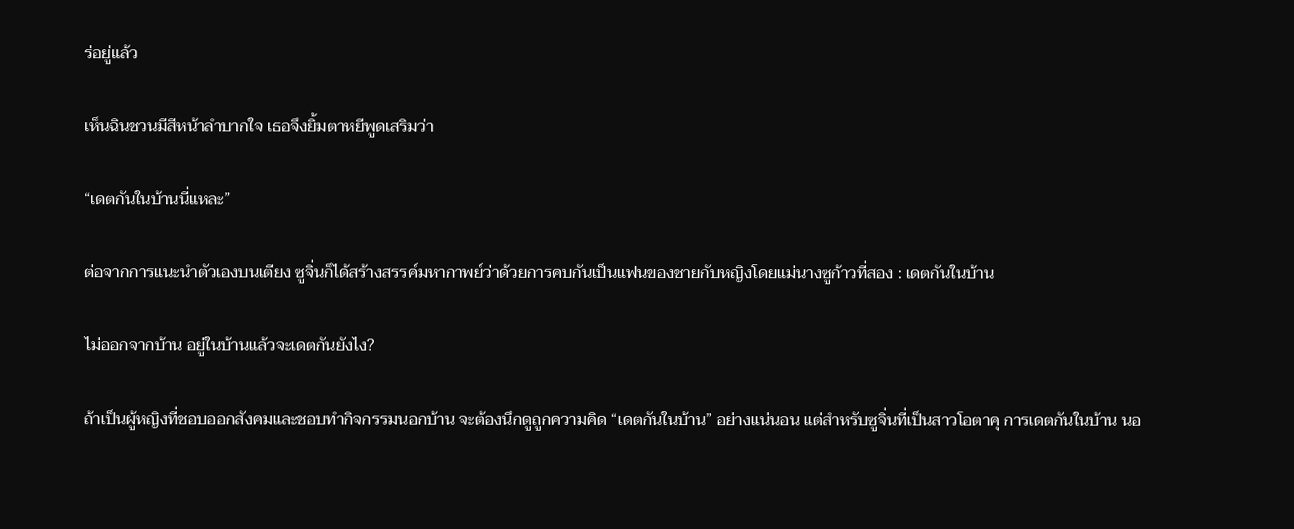ร่อยู่แล้ว

เห็นฉินชวนมีสีหน้าลำบากใจ เธอจึงยิ้มตาหยีพูดเสริมว่า

“เดตกันในบ้านนี่แหละ”

ต่อจากการแนะนำตัวเองบนเตียง ซูจิ่นก็ได้สร้างสรรค์มหากาพย์ว่าด้วยการคบกันเป็นแฟนของชายกับหญิงโดยแม่นางซูก้าวที่สอง : เดตกันในบ้าน

ไม่ออกจากบ้าน อยู่ในบ้านแล้วจะเดตกันยังไง?

ถ้าเป็นผู้หญิงที่ชอบออกสังคมและชอบทำกิจกรรมนอกบ้าน จะต้องนึกดูถูกความคิด “เดตกันในบ้าน” อย่างแน่นอน แต่สำหรับซูจิ่นที่เป็นสาวโอตาคุ การเดตกันในบ้าน นอ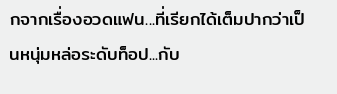กจากเรื่องอวดแฟน...ที่เรียกได้เต็มปากว่าเป็นหนุ่มหล่อระดับท็อป...กับ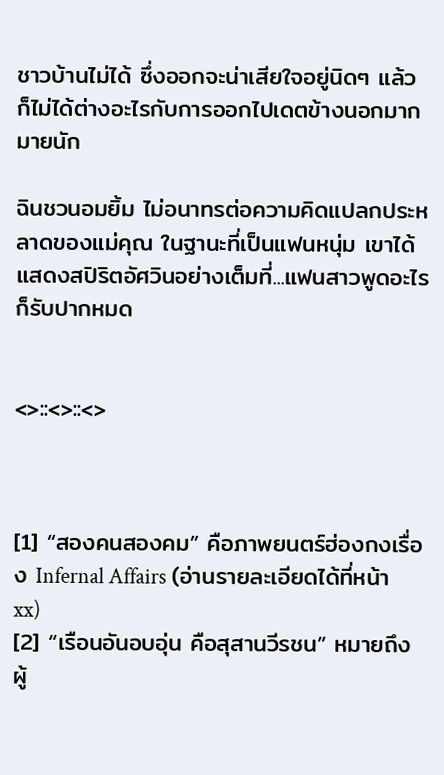ชาวบ้านไม่ได้ ซึ่งออกจะน่าเสียใจอยู่นิดๆ แล้ว ก็ไม่ได้ต่างอะไรกับการออกไปเดตข้างนอกมากมายนัก

ฉินชวนอมยิ้ม ไม่อนาทรต่อความคิดแปลกประหลาดของแม่คุณ ในฐานะที่เป็นแฟนหนุ่ม เขาได้แสดงสปิริตอัศวินอย่างเต็มที่...แฟนสาวพูดอะไรก็รับปากหมด


<>::<>::<>



[1] “สองคนสองคม” คือภาพยนตร์ฮ่องกงเรื่อง Infernal Affairs (อ่านรายละเอียดได้ที่หน้า xx)
[2] “เรือนอันอบอุ่น คือสุสานวีรชน” หมายถึง ผู้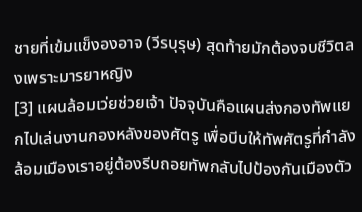ชายที่เข้มแข็งองอาจ (วีรบุรุษ) สุดท้ายมักต้องจบชีวิตลงเพราะมารยาหญิง
[3] แผนล้อมเว่ยช่วยเจ้า ปัจจุบันคือแผนส่งกองทัพแยกไปเล่นงานกองหลังของศัตรู เพื่อบีบให้ทัพศัตรูที่กำลังล้อมเมืองเราอยู่ต้องรีบถอยทัพกลับไปป้องกันเมืองตัว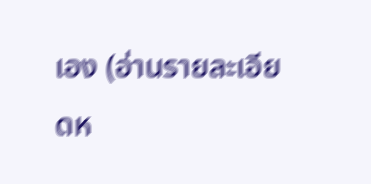เอง (อ่านรายละเอียดห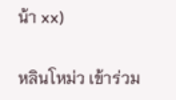น้า xx)

หลินโหม่ว เข้าร่วม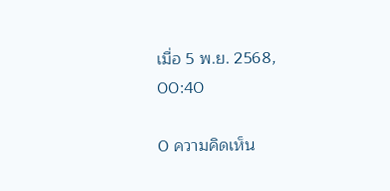เมื่อ 5 พ.ย. 2568, 00:40

0 ความคิดเห็น